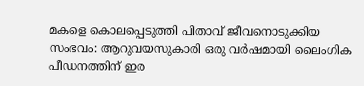മകളെ കൊലപ്പെടുത്തി പിതാവ് ജീവനൊടുക്കിയ സംഭവം: ആറുവയസുകാരി ഒരു വർഷമായി ലൈംഗിക പീഡനത്തിന് ഇര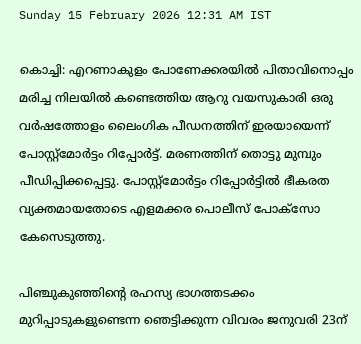Sunday 15 February 2026 12:31 AM IST

കൊച്ചി: എറണാകുളം പോണേക്കരയിൽ പിതാവിനൊപ്പം മരിച്ച നിലയിൽ കണ്ടെത്തിയ ആറു വയസുകാരി ഒരു വർഷത്തോളം ലൈംഗിക പീഡനത്തിന് ഇരയായെന്ന് പോസ്റ്റ്മോർട്ടം റിപ്പോർട്ട്. മരണത്തിന് തൊട്ടു മുമ്പും പീഡിപ്പിക്കപ്പെട്ടു. പോസ്റ്റ്‌മോർട്ടം റിപ്പോർട്ടിൽ ഭീകരത വ്യക്തമായതോടെ എളമക്കര പൊലീസ് പോക്‌സോ കേസെടുത്തു.

പിഞ്ചുകുഞ്ഞിന്റെ രഹസ്യ ഭാഗത്തടക്കം മുറിപ്പാടുകളുണ്ടെന്ന ഞെട്ടിക്കുന്ന വിവരം ജനുവരി 23ന്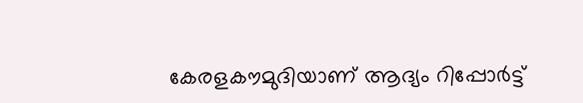കേരളകൗമുദിയാണ് ആദ്യം റിപ്പോർട്ട്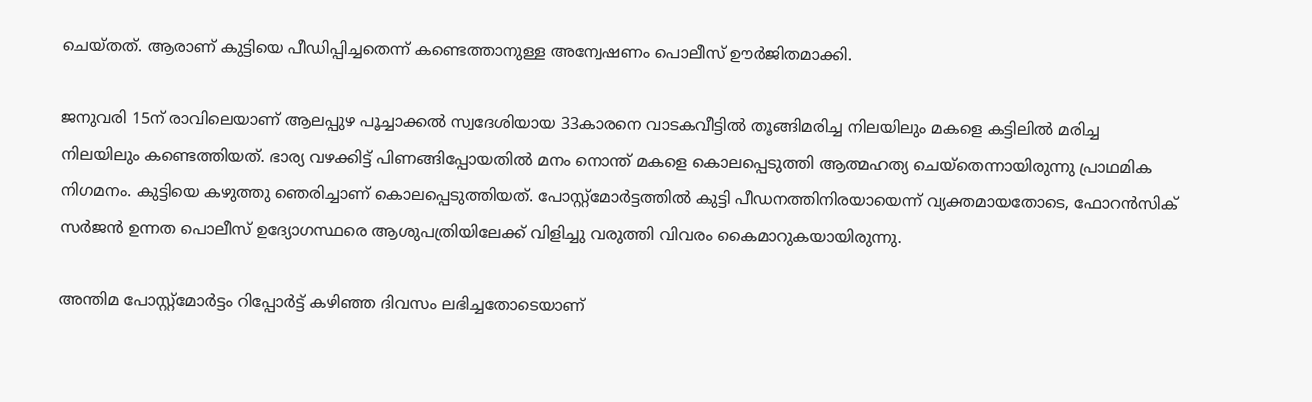ചെയ്തത്. ആരാണ് കുട്ടിയെ പീഡിപ്പിച്ചതെന്ന് കണ്ടെത്താനുള്ള അന്വേഷണം പൊലീസ് ഊർജിതമാക്കി.

ജനുവരി 15ന് രാവിലെയാണ് ആലപ്പുഴ പൂച്ചാക്കൽ സ്വദേശിയായ 33കാരനെ വാടകവീട്ടിൽ തൂങ്ങിമരിച്ച നിലയിലും മകളെ കട്ടിലിൽ മരിച്ച നിലയിലും കണ്ടെത്തിയത്. ഭാര്യ വഴക്കിട്ട് പിണങ്ങിപ്പോയതിൽ മനം നൊന്ത് മകളെ കൊലപ്പെടുത്തി ആത്മഹത്യ ചെയ്‌തെന്നായിരുന്നു പ്രാഥമിക നിഗമനം. കുട്ടിയെ കഴുത്തു ഞെരിച്ചാണ് കൊലപ്പെടുത്തിയത്. പോസ്റ്റ്‌മോർട്ടത്തിൽ കുട്ടി പീഡനത്തിനിരയായെന്ന് വ്യക്തമായതോടെ, ഫോറൻസിക് സർജൻ ഉന്നത പൊലീസ് ഉദ്യോഗസ്ഥരെ ആശുപത്രിയിലേക്ക് വിളിച്ചു വരുത്തി വിവരം കൈമാറുകയായിരുന്നു.

അന്തിമ പോസ്റ്റ്‌മോർട്ടം റിപ്പോർട്ട് കഴിഞ്ഞ ദിവസം ലഭിച്ചതോടെയാണ്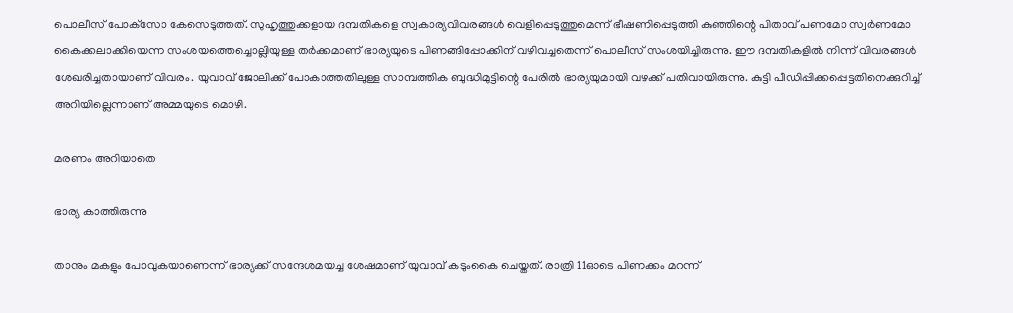പൊലീസ് പോക്‌സോ കേസെടുത്തത്. സുഹൃത്തുക്കളായ ദമ്പതികളെ സ്വകാര്യവിവരങ്ങൾ വെളിപ്പെടുത്തുമെന്ന് ഭീഷണിപ്പെടുത്തി കുഞ്ഞിന്റെ പിതാവ് പണമോ സ്വർണമോ കൈക്കലാക്കിയെന്ന സംശയത്തെച്ചൊല്ലിയുള്ള തർക്കമാണ് ഭാര്യയുടെ പിണങ്ങിപ്പോക്കിന് വഴിവച്ചതെന്ന് പൊലീസ് സംശയിച്ചിരുന്നു. ഈ ദമ്പതികളിൽ നിന്ന് വിവരങ്ങൾ ശേഖരിച്ചതായാണ് വിവരം. യുവാവ് ജോലിക്ക് പോകാത്തതിലുള്ള സാമ്പത്തിക ബുദ്ധിമുട്ടിന്റെ പേരിൽ ഭാര്യയുമായി വഴക്ക് പതിവായിരുന്നു. കുട്ടി പീഡിപ്പിക്കപ്പെട്ടതിനെക്കുറിച്ച് അറിയില്ലെന്നാണ് അമ്മയുടെ മൊഴി.

മരണം അറിയാതെ

ഭാര്യ കാത്തിരുന്നു

താനും മകളും പോവുകയാണെന്ന് ഭാര്യക്ക് സന്ദേശമയച്ച ശേഷമാണ് യുവാവ് കടുംകൈ ചെയ്തത്. രാത്രി 11ഓടെ പിണക്കം മറന്ന്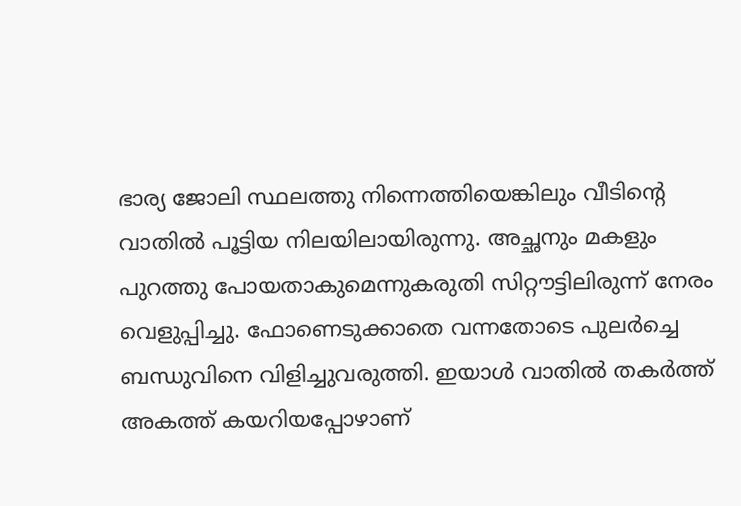ഭാര്യ ജോലി സ്ഥലത്തു നിന്നെത്തിയെങ്കിലും വീടിന്റെ വാതിൽ പൂട്ടിയ നിലയിലായിരുന്നു. അച്ഛനും മകളും പുറത്തു പോയതാകുമെന്നുകരുതി സിറ്റൗട്ടിലിരുന്ന് നേരം വെളുപ്പിച്ചു. ഫോണെടുക്കാതെ വന്നതോടെ പുലർച്ചെ ബന്ധുവിനെ വിളിച്ചുവരുത്തി. ഇയാൾ വാതിൽ തകർത്ത് അകത്ത് കയറിയപ്പോഴാണ്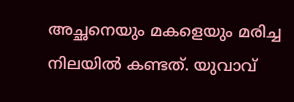അച്ഛനെയും മകളെയും മരിച്ച നിലയിൽ കണ്ടത്. യുവാവ്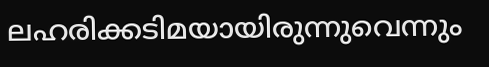ലഹരിക്കടിമയായിരുന്നുവെന്നും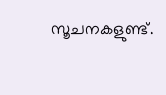സൂചനകളുണ്ട്.